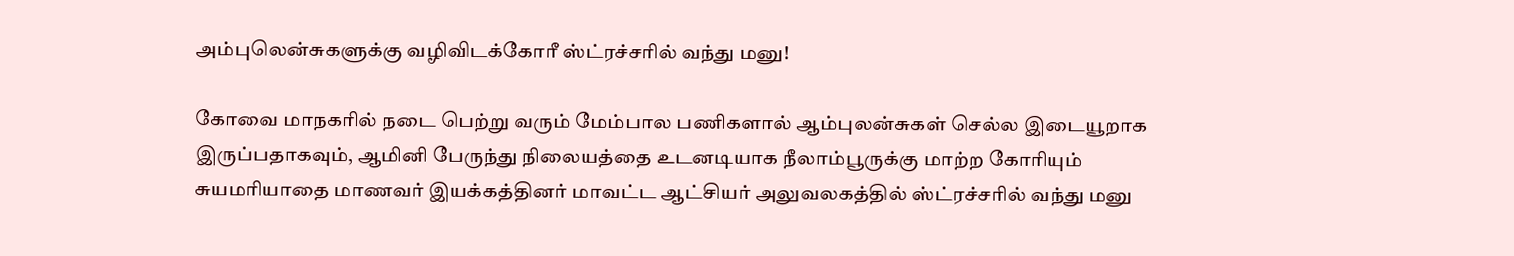அம்புலென்சுகளுக்கு வழிவிடக்கோரீ ஸ்ட்ரச்சரில் வந்து மனு!

கோவை மாநகரில் நடை பெற்று வரும் மேம்பால பணிகளால் ஆம்புலன்சுகள் செல்ல இடையூறாக இருப்பதாகவும், ஆமினி பேருந்து நிலையத்தை உடனடியாக நீலாம்பூருக்கு மாற்ற கோரியும் சுயமரியாதை மாணவர் இயக்கத்தினர் மாவட்ட ஆட்சியர் அலுவலகத்தில் ஸ்ட்ரச்சரில் வந்து மனு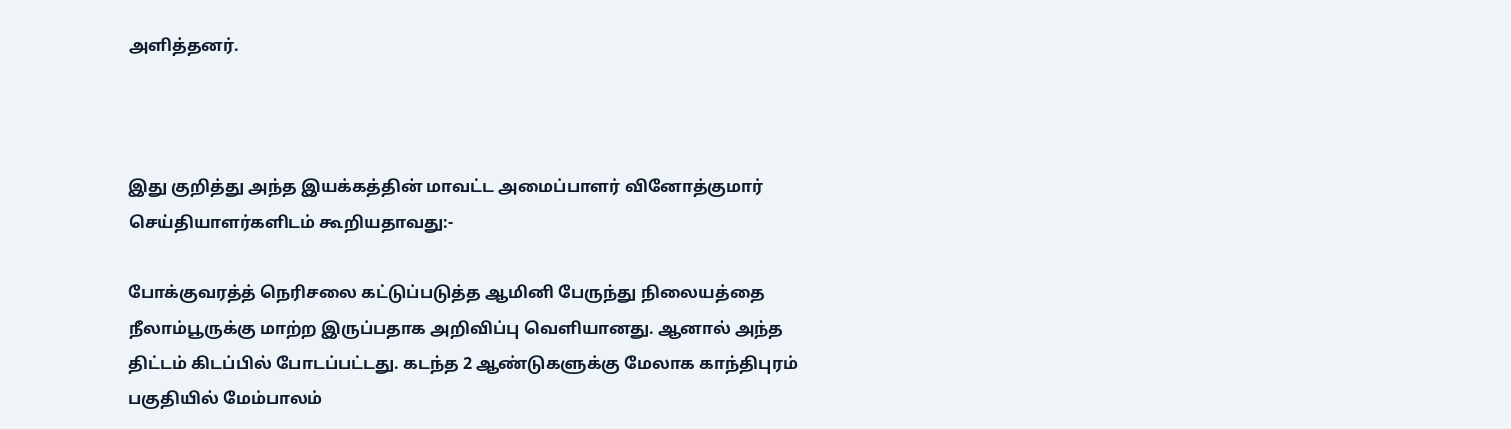அளித்தனர்.



இது குறித்து அந்த இயக்கத்தின் மாவட்ட அமைப்பாளர் வினோத்குமார் செய்தியாளர்களிடம் கூறியதாவது:-

போக்குவரத்த் நெரிசலை கட்டுப்படுத்த ஆமினி பேருந்து நிலையத்தை நீலாம்பூருக்கு மாற்ற இருப்பதாக அறிவிப்பு வெளியானது. ஆனால் அந்த திட்டம் கிடப்பில் போடப்பட்டது. கடந்த 2 ஆண்டுகளுக்கு மேலாக காந்திபுரம் பகுதியில் மேம்பாலம்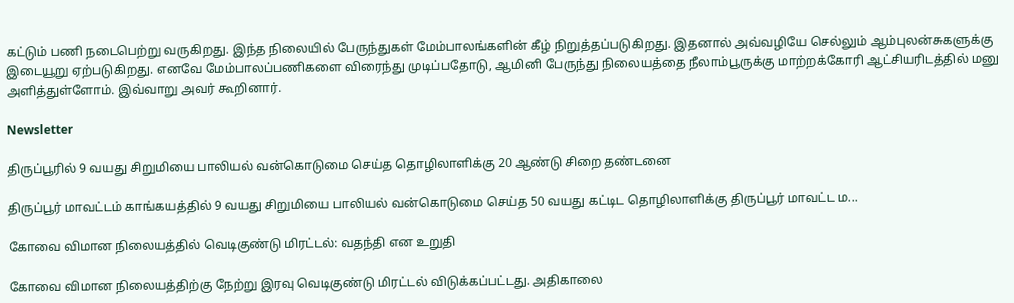கட்டும் பணி நடைபெற்று வருகிறது. இந்த நிலையில் பேருந்துகள் மேம்பாலங்களின் கீழ் நிறுத்தப்படுகிறது. இதனால் அவ்வழியே செல்லும் ஆம்புலன்சுகளுக்கு இடையூறு ஏற்படுகிறது. எனவே மேம்பாலப்பணிகளை விரைந்து முடிப்பதோடு, ஆமினி பேருந்து நிலையத்தை நீலாம்பூருக்கு மாற்றக்கோரி ஆட்சியரிடத்தில் மனு அளித்துள்ளோம். இவ்வாறு அவர் கூறினார்.

Newsletter

திருப்பூரில் 9 வயது சிறுமியை பாலியல் வன்கொடுமை செய்த தொழிலாளிக்கு 20 ஆண்டு சிறை தண்டனை

திருப்பூர் மாவட்டம் காங்கயத்தில் 9 வயது சிறுமியை பாலியல் வன்கொடுமை செய்த 50 வயது கட்டிட தொழிலாளிக்கு திருப்பூர் மாவட்ட ம...

கோவை விமான நிலையத்தில் வெடிகுண்டு மிரட்டல்: வதந்தி என உறுதி

கோவை விமான நிலையத்திற்கு நேற்று இரவு வெடிகுண்டு மிரட்டல் விடுக்கப்பட்டது. அதிகாலை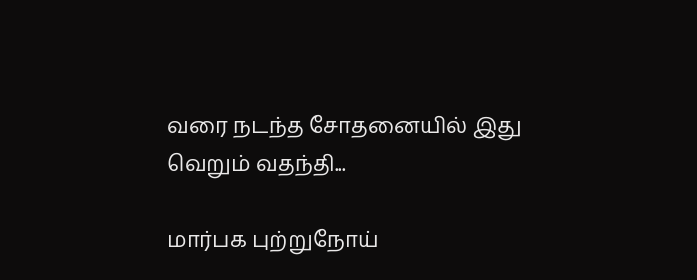வரை நடந்த சோதனையில் இது வெறும் வதந்தி...

மார்பக புற்றுநோய்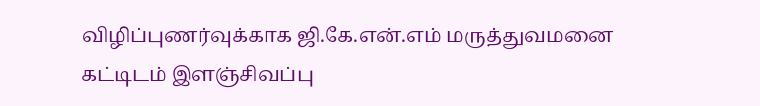விழிப்புணர்வுக்காக ஜி.கே.என்.எம் மருத்துவமனை கட்டிடம் இளஞ்சிவப்பு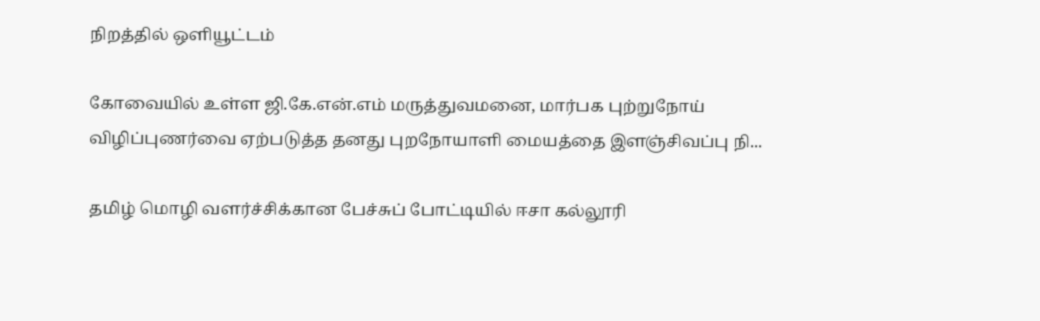நிறத்தில் ஒளியூட்டம்

கோவையில் உள்ள ஜி.கே.என்.எம் மருத்துவமனை, மார்பக புற்றுநோய் விழிப்புணர்வை ஏற்படுத்த தனது புறநோயாளி மையத்தை இளஞ்சிவப்பு நி...

தமிழ் மொழி வளர்ச்சிக்கான பேச்சுப் போட்டியில் ஈசா கல்லூரி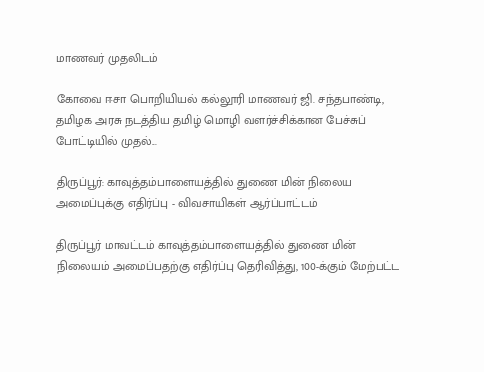மாணவர் முதலிடம்

கோவை ஈசா பொறியியல் கல்லூரி மாணவர் ஜி. சந்தபாண்டி, தமிழக அரசு நடத்திய தமிழ் மொழி வளர்ச்சிக்கான பேச்சுப் போட்டியில் முதல்...

திருப்பூர்: காவுத்தம்பாளையத்தில் துணை மின் நிலைய அமைப்புக்கு எதிர்ப்பு - விவசாயிகள் ஆர்ப்பாட்டம்

திருப்பூர் மாவட்டம் காவுத்தம்பாளையத்தில் துணை மின் நிலையம் அமைப்பதற்கு எதிர்ப்பு தெரிவித்து, 100-க்கும் மேற்பட்ட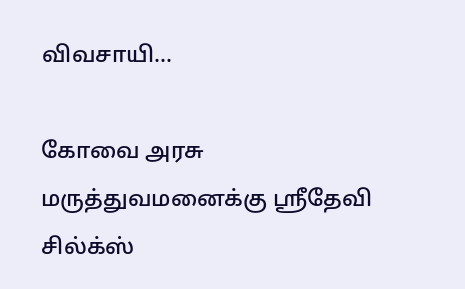விவசாயி...

கோவை அரசு மருத்துவமனைக்கு ஸ்ரீதேவி சில்க்ஸ்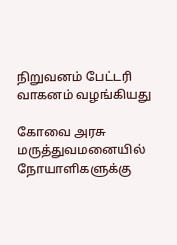நிறுவனம் பேட்டரி வாகனம் வழங்கியது

கோவை அரசு மருத்துவமனையில் நோயாளிகளுக்கு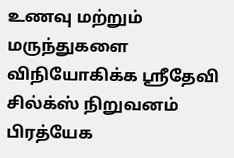உணவு மற்றும் மருந்துகளை விநியோகிக்க ஸ்ரீதேவி சில்க்ஸ் நிறுவனம் பிரத்யேக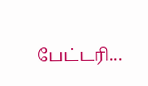பேட்டரி...